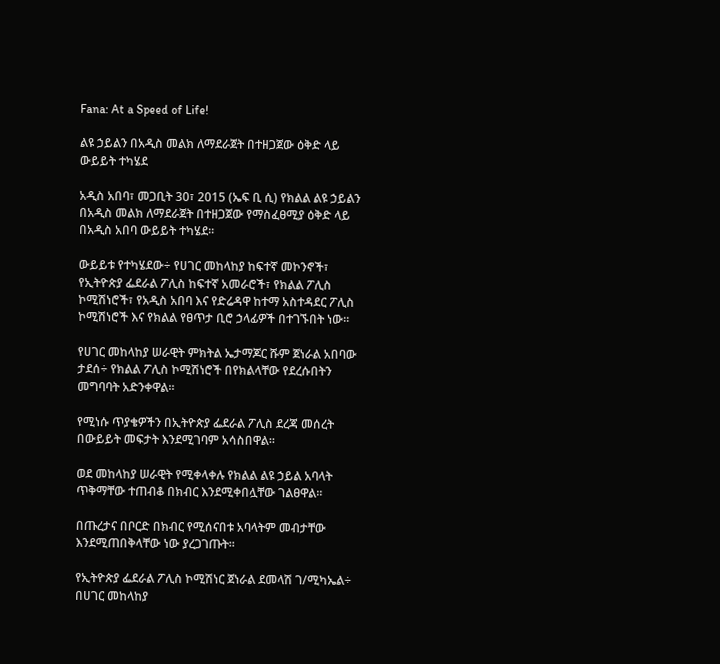Fana: At a Speed of Life!

ልዩ ኃይልን በአዲስ መልክ ለማደራጀት በተዘጋጀው ዕቅድ ላይ ውይይት ተካሄደ

አዲስ አበባ፣ መጋቢት 30፣ 2015 (ኤፍ ቢ ሲ) የክልል ልዩ ኃይልን በአዲስ መልክ ለማደራጀት በተዘጋጀው የማስፈፀሚያ ዕቅድ ላይ በአዲስ አበባ ውይይት ተካሄደ፡፡

ውይይቱ የተካሄደው÷ የሀገር መከላከያ ከፍተኛ መኮንኖች፣ የኢትዮጵያ ፌደራል ፖሊስ ከፍተኛ አመራሮች፣ የክልል ፖሊስ ኮሚሽነሮች፣ የአዲስ አበባ እና የድሬዳዋ ከተማ አስተዳደር ፖሊስ ኮሚሽነሮች እና የክልል የፀጥታ ቢሮ ኃላፊዎች በተገኙበት ነው፡፡

የሀገር መከላከያ ሠራዊት ምክትል ኤታማጆር ሹም ጀነራል አበባው ታደሰ÷ የክልል ፖሊስ ኮሚሽነሮች በየክልላቸው የደረሱበትን መግባባት አድንቀዋል፡፡

የሚነሱ ጥያቄዎችን በኢትዮጵያ ፌደራል ፖሊስ ደረጃ መሰረት በውይይት መፍታት እንደሚገባም አሳስበዋል።

ወደ መከላከያ ሠራዊት የሚቀላቀሉ የክልል ልዩ ኃይል አባላት ጥቅማቸው ተጠብቆ በክብር እንደሚቀበሏቸው ገልፀዋል፡፡

በጡረታና በቦርድ በክብር የሚሰናበቱ አባላትም መብታቸው እንደሚጠበቅላቸው ነው ያረጋገጡት፡፡

የኢትዮጵያ ፌደራል ፖሊስ ኮሚሽነር ጀነራል ደመላሽ ገ/ሚካኤል÷ በሀገር መከላከያ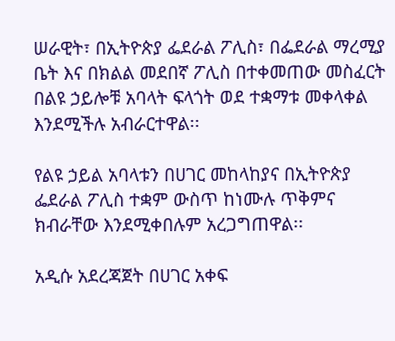ሠራዊት፣ በኢትዮጵያ ፌደራል ፖሊስ፣ በፌደራል ማረሚያ ቤት እና በክልል መደበኛ ፖሊስ በተቀመጠው መስፈርት በልዩ ኃይሎቹ አባላት ፍላጎት ወደ ተቋማቱ መቀላቀል እንደሚችሉ አብራርተዋል፡፡

የልዩ ኃይል አባላቱን በሀገር መከላከያና በኢትዮጵያ ፌደራል ፖሊስ ተቋም ውስጥ ከነሙሉ ጥቅምና ክብራቸው እንደሚቀበሉም አረጋግጠዋል፡፡

አዲሱ አደረጃጀት በሀገር አቀፍ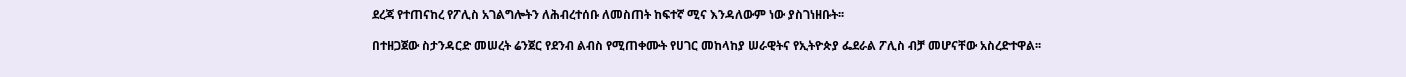ደረጃ የተጠናከረ የፖሊስ አገልግሎትን ለሕብረተሰቡ ለመስጠት ከፍተኛ ሚና እንዳለውም ነው ያስገነዘቡት፡፡

በተዘጋጀው ስታንዳርድ መሠረት ሬንጀር የደንብ ልብስ የሚጠቀሙት የሀገር መከላከያ ሠራዊትና የኢትዮጵያ ፌደራል ፖሊስ ብቻ መሆናቸው አስረድተዋል፡፡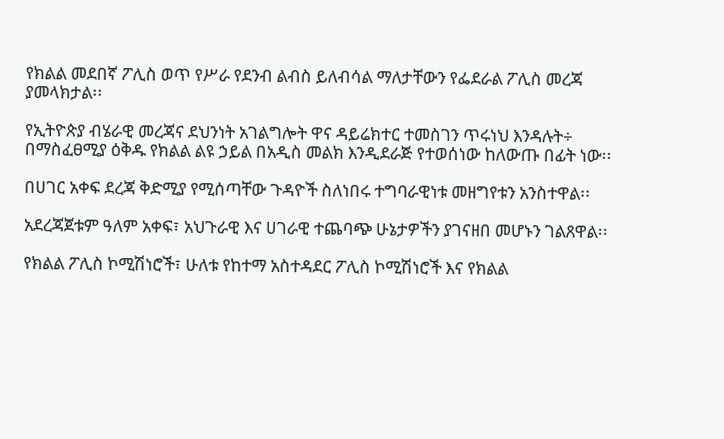የክልል መደበኛ ፖሊስ ወጥ የሥራ የደንብ ልብስ ይለብሳል ማለታቸውን የፌደራል ፖሊስ መረጃ ያመላክታል፡፡

የኢትዮጵያ ብሄራዊ መረጃና ደህንነት አገልግሎት ዋና ዳይሬክተር ተመስገን ጥሩነህ እንዳሉት÷ በማስፈፀሚያ ዕቅዱ የክልል ልዩ ኃይል በአዲስ መልክ እንዲደራጅ የተወሰነው ከለውጡ በፊት ነው፡፡

በሀገር አቀፍ ደረጃ ቅድሚያ የሚሰጣቸው ጉዳዮች ስለነበሩ ተግባራዊነቱ መዘግየቱን አንስተዋል፡፡

አደረጃጀቱም ዓለም አቀፍ፣ አህጉራዊ እና ሀገራዊ ተጨባጭ ሁኔታዎችን ያገናዘበ መሆኑን ገልጸዋል፡፡

የክልል ፖሊስ ኮሚሽነሮች፣ ሁለቱ የከተማ አስተዳደር ፖሊስ ኮሚሽነሮች እና የክልል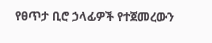የፀጥታ ቢሮ ኃላፊዎች የተጀመረውን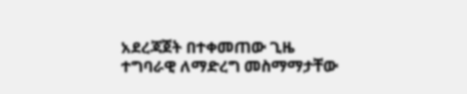አደረጃጀት በተቀመጠው ጊዜ ተግባራዊ ለማድረግ መስማማታቸው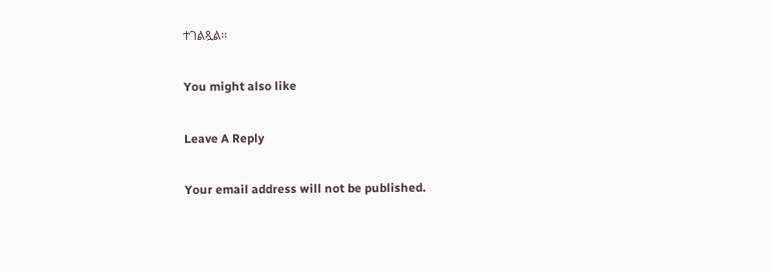ተገልጿል፡፡

You might also like

Leave A Reply

Your email address will not be published.